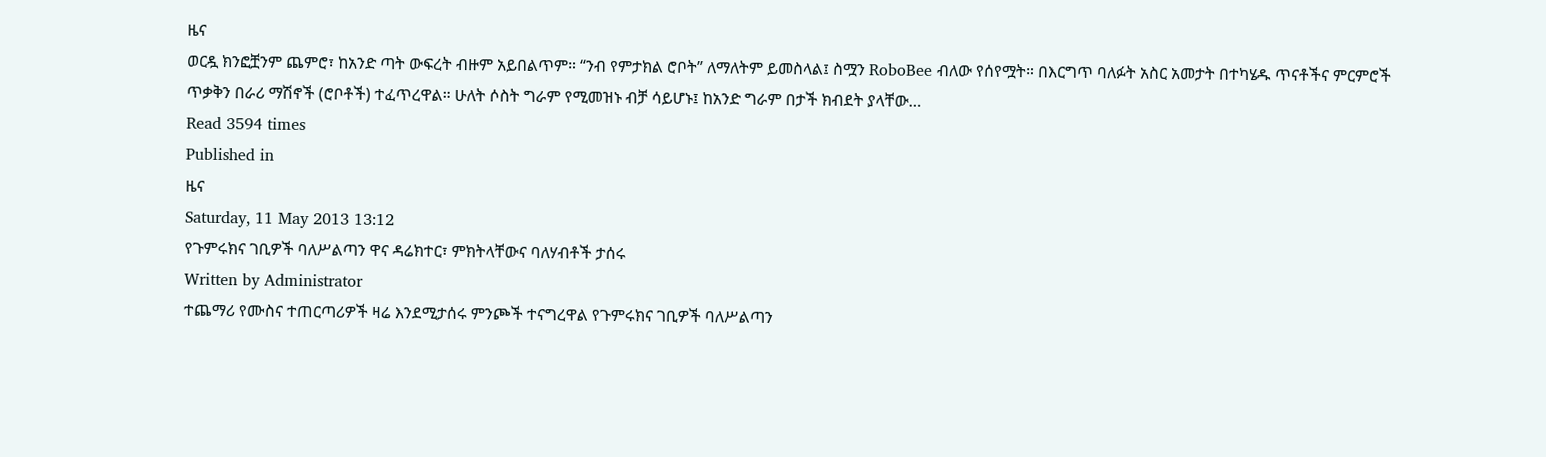ዜና
ወርዷ ክንፎቿንም ጨምሮ፣ ከአንድ ጣት ውፍረት ብዙም አይበልጥም። “ንብ የምታክል ሮቦት” ለማለትም ይመስላል፤ ስሟን RoboBee ብለው የሰየሟት። በእርግጥ ባለፉት አስር አመታት በተካሄዱ ጥናቶችና ምርምሮች ጥቃቅን በራሪ ማሽኖች (ሮቦቶች) ተፈጥረዋል። ሁለት ሶስት ግራም የሚመዝኑ ብቻ ሳይሆኑ፤ ከአንድ ግራም በታች ክብደት ያላቸው…
Read 3594 times
Published in
ዜና
Saturday, 11 May 2013 13:12
የጉምሩክና ገቢዎች ባለሥልጣን ዋና ዳሬክተር፣ ምክትላቸውና ባለሃብቶች ታሰሩ
Written by Administrator
ተጨማሪ የሙስና ተጠርጣሪዎች ዛሬ እንደሚታሰሩ ምንጮች ተናግረዋል የጉምሩክና ገቢዎች ባለሥልጣን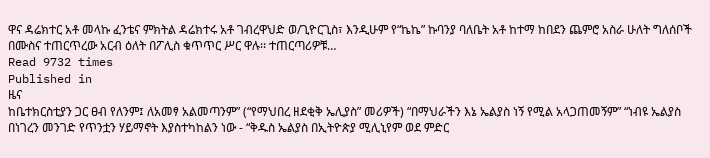ዋና ዳሬክተር አቶ መላኩ ፈንቴና ምክትል ዳሬክተሩ አቶ ገብረዋህድ ወ/ጊዮርጊስ፣ እንዲሁም የ“ኬኬ” ኩባንያ ባለቤት አቶ ከተማ ከበደን ጨምሮ አስራ ሁለት ግለሰቦች በሙስና ተጠርጥረው አርብ ዕለት በፖሊስ ቁጥጥር ሥር ዋሉ፡፡ ተጠርጣሪዎቹ…
Read 9732 times
Published in
ዜና
ከቤተክርስቲያን ጋር ፀብ የለንም፤ ለአመፃ አልመጣንም” (“የማህበረ ዘደቂቅ ኤሊያስ” መሪዎች) “በማህራችን እኔ ኤልያስ ነኝ የሚል አላጋጠመኝም” “ነብዩ ኤልያስ በነገረን መንገድ የጥንቷን ሃይማኖት እያስተካከልን ነው - “ቅዱስ ኤልያስ በኢትዮጵያ ሚሊኒየም ወደ ምድር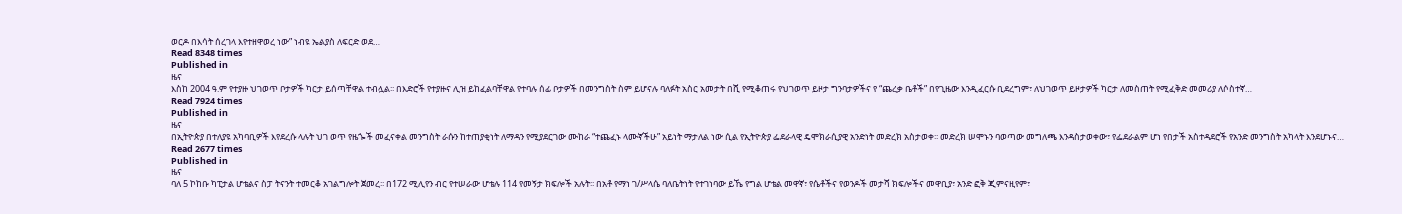ወርዶ በእሳት ሰረገላ እየተዘዋወረ ነው” ነብዩ ኤልያስ ለፍርድ ወደ…
Read 8348 times
Published in
ዜና
እስከ 2004 ዓ.ም የተያዙ ህገወጥ ቦታዎች ካርታ ይሰጣቸዋል ተብሏል፡፡ በእድሮች የተያዙና ሊዝ ይከፈልባቸዋል የተባሉ ሰፊ ቦታዎች በመንግስት ስም ይሆናሉ ባለፉት አስር አመታት በሺ የሚቆጠሩ የህገወጥ ይዞታ ግንባታዎችና የ “ጨረቃ ቤቶች” በየጊዜው እንዲፈርሱ ቢደረግም፣ ለህገወጥ ይዞታዎች ካርታ ለመስጠት የሚፈቅድ መመሪያ ለሶስተኛ…
Read 7924 times
Published in
ዜና
በኢትዮጵያ በተለያዩ አካባቢዎች እየደረሱ ላሉት ህገ ወጥ የዜጐች መፈናቀል መንግስት ራሱን ከተጠያቂነት ለማዳን የሚያደርገው ሙከራ “ተጨፈኑ ላሙኛችሁ” አይነት ማታለል ነው ሲል የኢትዮጵያ ፌደራላዊ ዴሞክራሲያዊ አንድነት መድረክ አስታወቀ፡፡ መድረክ ሠሞኑን ባወጣው መግለጫ እንዳስታወቀው፣ የፌደራልም ሆነ የበታች አስተዳደሮች የአንድ መንግስት አካላት እንደሆኑና…
Read 2677 times
Published in
ዜና
ባለ 5 ኮከቡ ካፒታል ሆቴልና ስፓ ትናንት ተመርቆ አገልግሎት ጀመረ፡፡ በ172 ሚሊየን ብር የተሠራው ሆቴሉ 114 የመኝታ ክፍሎች አሉት፡፡ በአቶ የማነ ገ/ሥላሴ ባለቤትነት የተገነባው ይኼ የግል ሆቴል መዋኛ፣ የሴቶችና የወንዶች መታሻ ክፍሎችና መዋቢያ፣ አንድ ፎቅ ጂምናዚየም፣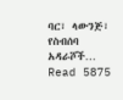ባር፣ ላውንጅ፣ የስብሰባ አዳራሾች…
Read 5875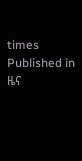times
Published in
ዜና